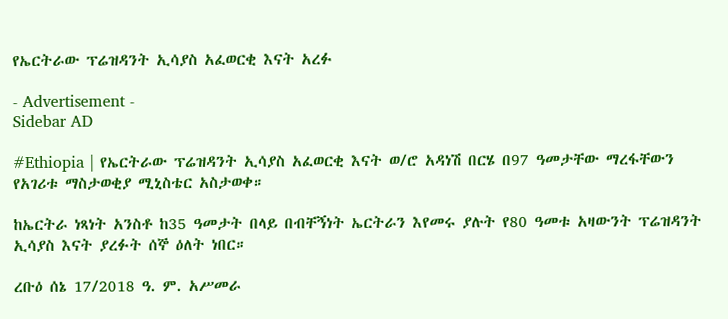የኤርትራው ፕሬዝዳንት ኢሳያስ አፈወርቂ እናት አረፉ

- Advertisement -
Sidebar AD

#Ethiopia | የኤርትራው ፕሬዝዳንት ኢሳያስ አፈወርቂ እናት ወ/ሮ አዳነሽ በርሄ በ97 ዓመታቸው ማረፋቸውን የአገሪቱ ማስታወቂያ ሚኒስቴር አስታወቀ።

ከኤርትራ ነጻነት አንስቶ ከ35 ዓመታት በላይ በብቸኝነት ኤርትራን እየመሩ ያሉት የ80 ዓመቱ አዛውንት ፕሬዝዳንት ኢሳያስ እናት ያረፉት ሰኞ ዕለት ነበር።

ረቡዕ ሰኔ 17/2018 ዓ. ም. አሥመራ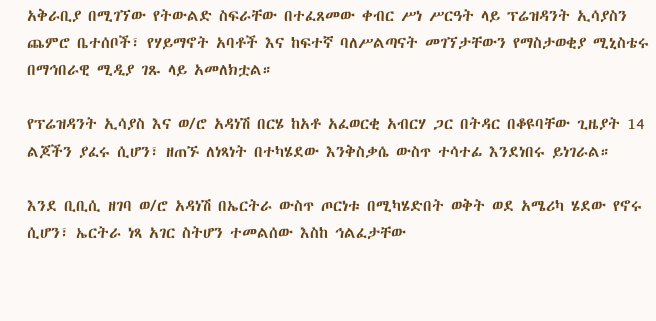አቅራቢያ በሚገኘው የትውልድ ስፍራቸው በተፈጸመው ቀብር ሥነ ሥርዓት ላይ ፕሬዝዳንት ኢሳያስን ጨምሮ ቤተሰቦች፣ የሃይማኖት አባቶች እና ከፍተኛ ባለሥልጣናት መገኘታቸውን የማስታወቂያ ሚኒስቴሩ በማኅበራዊ ሚዲያ ገጹ ላይ አመለክቷል።

የፕሬዝዳንት ኢሳያስ እና ወ/ሮ አዳነሽ በርሄ ከአቶ አፈወርቂ አብርሃ ጋር በትዳር በቆዩባቸው ጊዜያት 14 ልጆችን ያፈሩ ሲሆን፣ ዘጠኙ ለነጻነት በተካሄደው እንቅስቃሴ ውስጥ ተሳተፊ እንደነበሩ ይነገራል።

እንደ ቢቢሲ ዘገባ ወ/ሮ አዳነሽ በኤርትራ ውስጥ ጦርነቱ በሚካሄድበት ወቅት ወደ አሜሪካ ሄደው የኖሩ ሲሆን፣ ኤርትራ ነጻ አገር ስትሆን ተመልሰው እስከ ኅልፈታቸው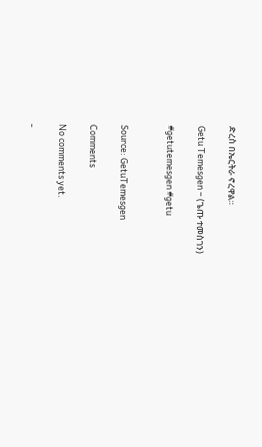ድረስ በኤርትራ ኖረዋል።

Getu Temesgen – (ጌጡ ተመስገን)

#getutemesgen #getu


Source: GetuTemesgen

Comments

No comments yet.

-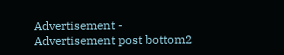Advertisement -
Advertisement post bottom2